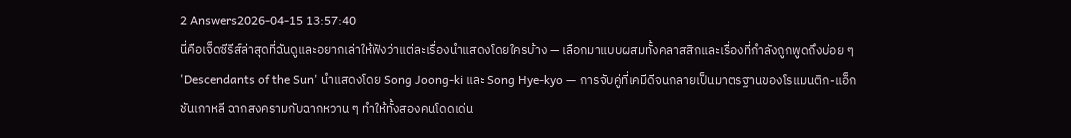2 Answers2026-04-15 13:57:40
นี่คือเจ็ดซีรีส์ล่าสุดที่ฉันดูและอยากเล่าให้ฟังว่าแต่ละเรื่องนำแสดงโดยใครบ้าง — เลือกมาแบบผสมทั้งคลาสสิกและเรื่องที่กำลังถูกพูดถึงบ่อย ๆ
'Descendants of the Sun' นำแสดงโดย Song Joong-ki และ Song Hye-kyo — การจับคู่ที่เคมีดีจนกลายเป็นมาตรฐานของโรแมนติก-แอ็กชันเกาหลี ฉากสงครามกับฉากหวาน ๆ ทำให้ทั้งสองคนโดดเด่น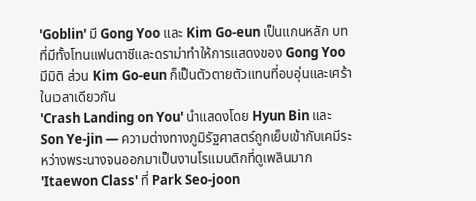'Goblin' มี Gong Yoo และ Kim Go-eun เป็นแกนหลัก บทที่มีทั้งโทนแฟนตาซีและดราม่าทำให้การแสดงของ Gong Yoo มีมิติ ส่วน Kim Go-eun ก็เป็นตัวตายตัวแทนที่อบอุ่นและเศร้าในเวลาเดียวกัน
'Crash Landing on You' นำแสดงโดย Hyun Bin และ Son Ye-jin — ความต่างทางภูมิรัฐศาสตร์ถูกเย็บเข้ากับเคมีระหว่างพระนางจนออกมาเป็นงานโรแมนติกที่ดูเพลินมาก
'Itaewon Class' ที่ Park Seo-joon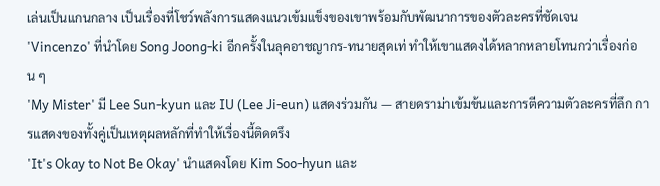เล่นเป็นแกนกลาง เป็นเรื่องที่โชว์พลังการแสดงแนวเข้มแข็งของเขาพร้อมกับพัฒนาการของตัวละครที่ชัดเจน
'Vincenzo' ที่นำโดย Song Joong-ki อีกครั้งในลุคอาชญากร-ทนายสุดเท่ ทำให้เขาแสดงได้หลากหลายโทนกว่าเรื่องก่อน ๆ
'My Mister' มี Lee Sun-kyun และ IU (Lee Ji-eun) แสดงร่วมกัน — สายดราม่าเข้มข้นและการตีความตัวละครที่ลึก การแสดงของทั้งคู่เป็นเหตุผลหลักที่ทำให้เรื่องนี้ติดตรึง
'It's Okay to Not Be Okay' นำแสดงโดย Kim Soo-hyun และ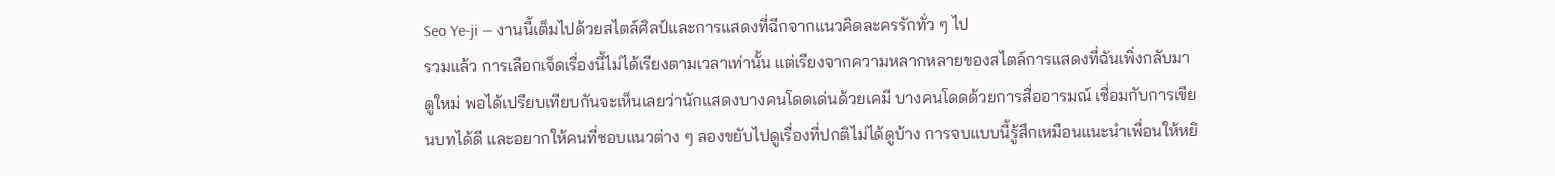Seo Ye-ji — งานนี้เต็มไปด้วยสไตล์ศิลป์และการแสดงที่ฉีกจากแนวคิดละครรักทั่ว ๆ ไป
รวมแล้ว การเลือกเจ็ดเรื่องนี้ไม่ได้เรียงตามเวลาเท่านั้น แต่เรียงจากความหลากหลายของสไตล์การแสดงที่ฉันเพิ่งกลับมาดูใหม่ พอได้เปรียบเทียบกันจะเห็นเลยว่านักแสดงบางคนโดดเด่นด้วยเคมี บางคนโดดด้วยการสื่ออารมณ์ เชื่อมกับการเขียนบทได้ดี และอยากให้คนที่ชอบแนวต่าง ๆ ลองขยับไปดูเรื่องที่ปกติไม่ได้ดูบ้าง การจบแบบนี้รู้สึกเหมือนแนะนำเพื่อนให้หยิ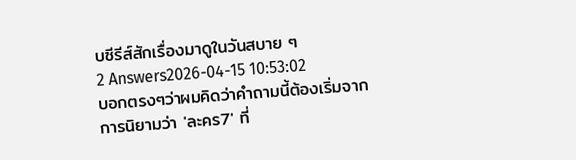บซีรีส์สักเรื่องมาดูในวันสบาย ๆ
2 Answers2026-04-15 10:53:02
บอกตรงๆว่าผมคิดว่าคำถามนี้ต้องเริ่มจากการนิยามว่า 'ละคร7' ที่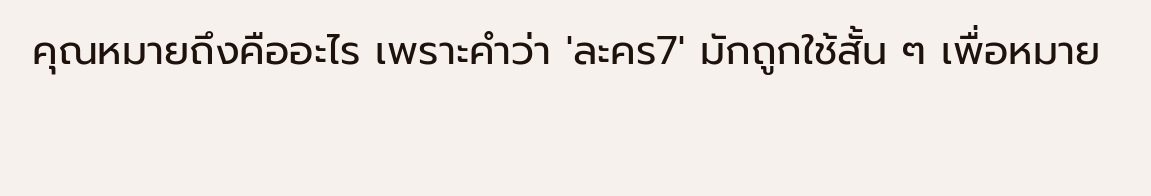คุณหมายถึงคืออะไร เพราะคำว่า 'ละคร7' มักถูกใช้สั้น ๆ เพื่อหมาย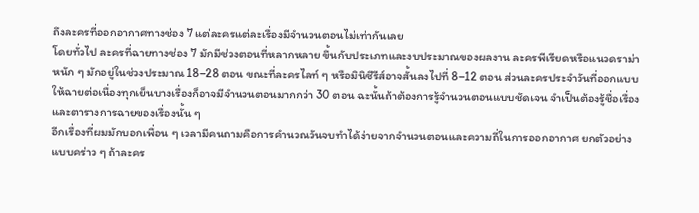ถึงละครที่ออกอากาศทางช่อง 7 แต่ละครแต่ละเรื่องมีจำนวนตอนไม่เท่ากันเลย
โดยทั่วไป ละครที่ฉายทางช่อง 7 มักมีช่วงตอนที่หลากหลาย ขึ้นกับประเภทและงบประมาณของผลงาน ละครพีเรียดหรือแนวดราม่าหนัก ๆ มักอยู่ในช่วงประมาณ 18–28 ตอน ขณะที่ละครไลท์ ๆ หรือมินิซีรีส์อาจสั้นลงไปที่ 8–12 ตอน ส่วนละครประจำวันที่ออกแบบให้ฉายต่อเนื่องทุกเย็นบางเรื่องก็อาจมีจำนวนตอนมากกว่า 30 ตอน ฉะนั้นถ้าต้องการรู้จำนวนตอนแบบชัดเจน จำเป็นต้องรู้ชื่อเรื่องและตารางการฉายของเรื่องนั้น ๆ
อีกเรื่องที่ผมมักบอกเพื่อน ๆ เวลามีคนถามคือการคำนวณวันจบทำได้ง่ายจากจำนวนตอนและความถี่ในการออกอากาศ ยกตัวอย่างแบบคร่าว ๆ ถ้าละคร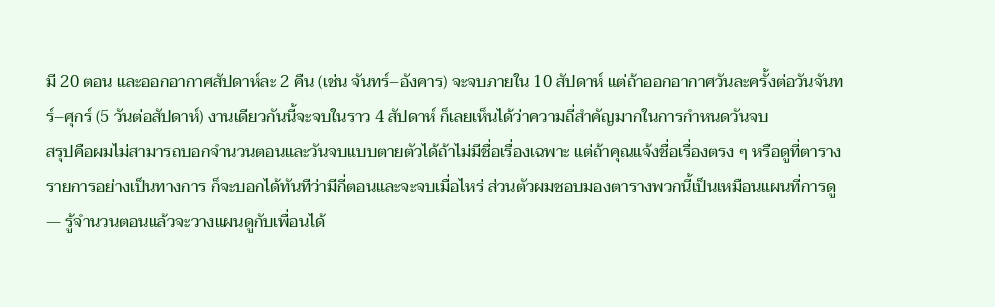มี 20 ตอน และออกอากาศสัปดาห์ละ 2 คืน (เช่น จันทร์–อังคาร) จะจบภายใน 10 สัปดาห์ แต่ถ้าออกอากาศวันละครั้งต่อวันจันทร์–ศุกร์ (5 วันต่อสัปดาห์) งานเดียวกันนี้จะจบในราว 4 สัปดาห์ ก็เลยเห็นได้ว่าความถี่สำคัญมากในการกำหนดวันจบ
สรุปคือผมไม่สามารถบอกจำนวนตอนและวันจบแบบตายตัวได้ถ้าไม่มีชื่อเรื่องเฉพาะ แต่ถ้าคุณแจ้งชื่อเรื่องตรง ๆ หรือดูที่ตารางรายการอย่างเป็นทางการ ก็จะบอกได้ทันทีว่ามีกี่ตอนและจะจบเมื่อไหร่ ส่วนตัวผมชอบมองตารางพวกนี้เป็นเหมือนแผนที่การดู — รู้จำนวนตอนแล้วจะวางแผนดูกับเพื่อนได้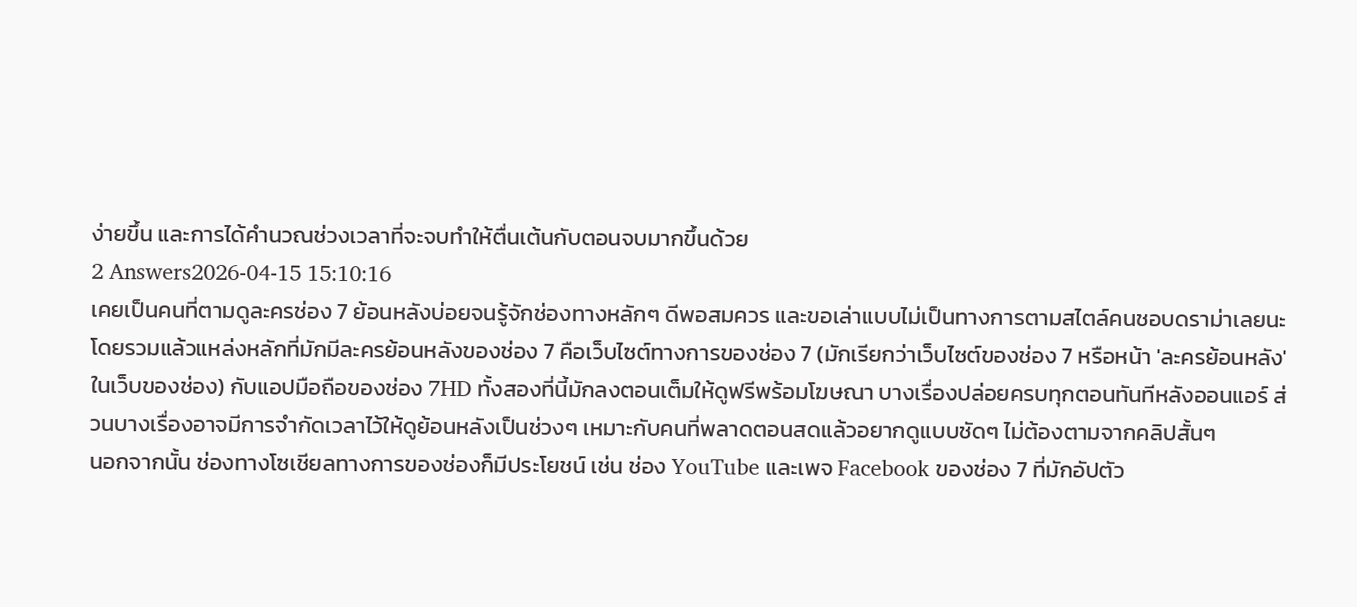ง่ายขึ้น และการได้คำนวณช่วงเวลาที่จะจบทำให้ตื่นเต้นกับตอนจบมากขึ้นด้วย
2 Answers2026-04-15 15:10:16
เคยเป็นคนที่ตามดูละครช่อง 7 ย้อนหลังบ่อยจนรู้จักช่องทางหลักๆ ดีพอสมควร และขอเล่าแบบไม่เป็นทางการตามสไตล์คนชอบดราม่าเลยนะ
โดยรวมแล้วแหล่งหลักที่มักมีละครย้อนหลังของช่อง 7 คือเว็บไซต์ทางการของช่อง 7 (มักเรียกว่าเว็บไซต์ของช่อง 7 หรือหน้า 'ละครย้อนหลัง' ในเว็บของช่อง) กับแอปมือถือของช่อง 7HD ทั้งสองที่นี้มักลงตอนเต็มให้ดูฟรีพร้อมโฆษณา บางเรื่องปล่อยครบทุกตอนทันทีหลังออนแอร์ ส่วนบางเรื่องอาจมีการจำกัดเวลาไว้ให้ดูย้อนหลังเป็นช่วงๆ เหมาะกับคนที่พลาดตอนสดแล้วอยากดูแบบชัดๆ ไม่ต้องตามจากคลิปสั้นๆ
นอกจากนั้น ช่องทางโซเชียลทางการของช่องก็มีประโยชน์ เช่น ช่อง YouTube และเพจ Facebook ของช่อง 7 ที่มักอัปตัว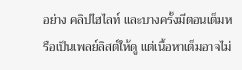อย่าง คลิปไฮไลท์ และบางครั้งมีตอนเต็มหรือเป็นเพลย์ลิสต์ให้ดู แต่เนื้อหาเต็มอาจไม่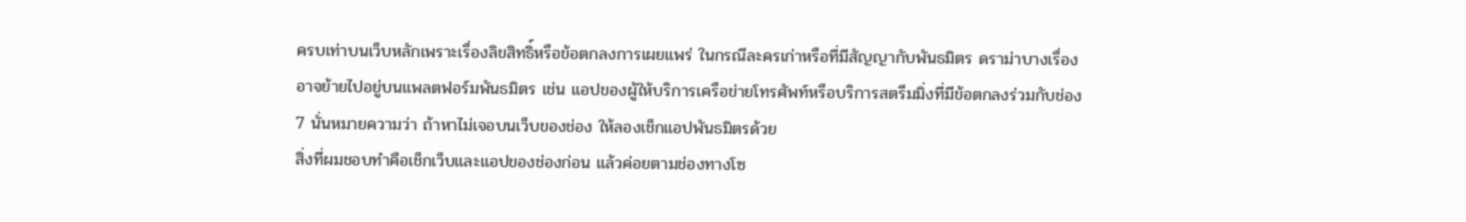ครบเท่าบนเว็บหลักเพราะเรื่องลิขสิทธิ์หรือข้อตกลงการเผยแพร่ ในกรณีละครเก่าหรือที่มีสัญญากับพันธมิตร ดราม่าบางเรื่องอาจย้ายไปอยู่บนแพลตฟอร์มพันธมิตร เช่น แอปของผู้ให้บริการเครือข่ายโทรศัพท์หรือบริการสตรีมมิ่งที่มีข้อตกลงร่วมกับช่อง 7 นั่นหมายความว่า ถ้าหาไม่เจอบนเว็บของช่อง ให้ลองเช็กแอปพันธมิตรด้วย
สิ่งที่ผมชอบทำคือเช็กเว็บและแอปของช่องก่อน แล้วค่อยตามช่องทางโซ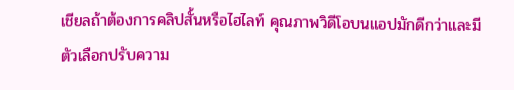เชียลถ้าต้องการคลิปสั้นหรือไฮไลท์ คุณภาพวิดีโอบนแอปมักดีกว่าและมีตัวเลือกปรับความ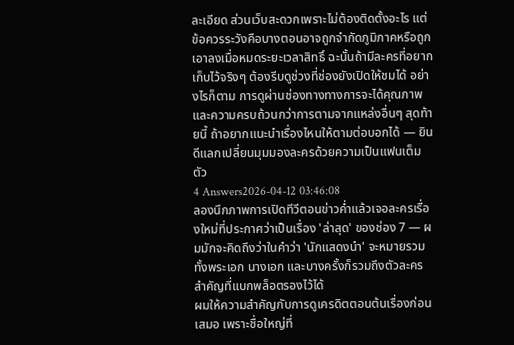ละเอียด ส่วนเว็บสะดวกเพราะไม่ต้องติดตั้งอะไร แต่ข้อควรระวังคือบางตอนอาจถูกจำกัดภูมิภาคหรือถูกเอาลงเมื่อหมดระยะเวลาสิทธิ์ ฉะนั้นถ้ามีละครที่อยากเก็บไว้จริงๆ ต้องรีบดูช่วงที่ช่องยังเปิดให้ชมได้ อย่างไรก็ตาม การดูผ่านช่องทางทางการจะได้คุณภาพและความครบถ้วนกว่าการตามจากแหล่งอื่นๆ สุดท้ายนี้ ถ้าอยากแนะนำเรื่องไหนให้ตามต่อบอกได้ — ยินดีแลกเปลี่ยนมุมมองละครด้วยความเป็นแฟนเต็มตัว
4 Answers2026-04-12 03:46:08
ลองนึกภาพการเปิดทีวีตอนข่าวค่ำแล้วเจอละครเรื่องใหม่ที่ประกาศว่าเป็นเรื่อง 'ล่าสุด' ของช่อง 7 — ผมมักจะคิดถึงว่าในคำว่า 'นักแสดงนำ' จะหมายรวมทั้งพระเอก นางเอก และบางครั้งก็รวมถึงตัวละครสำคัญที่แบกพล็อตรองไว้ได้
ผมให้ความสำคัญกับการดูเครดิตตอนต้นเรื่องก่อนเสมอ เพราะชื่อใหญ่ที่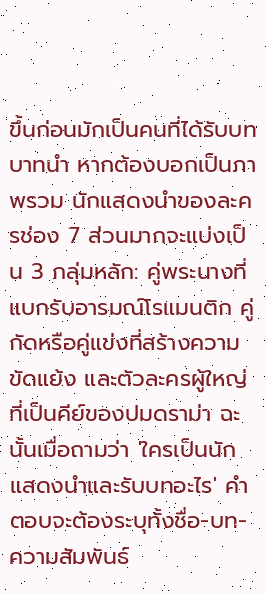ขึ้นก่อนมักเป็นคนที่ได้รับบทบาทนำ หากต้องบอกเป็นภาพรวม นักแสดงนำของละครช่อง 7 ส่วนมากจะแบ่งเป็น 3 กลุ่มหลัก: คู่พระนางที่แบกรับอารมณ์โรแมนติก คู่กัดหรือคู่แข่งที่สร้างความขัดแย้ง และตัวละครผู้ใหญ่ที่เป็นคีย์ของปมดราม่า ฉะนั้นเมื่อถามว่า 'ใครเป็นนักแสดงนำและรับบทอะไร' คำตอบจะต้องระบุทั้งชื่อ-บท-ความสัมพันธ์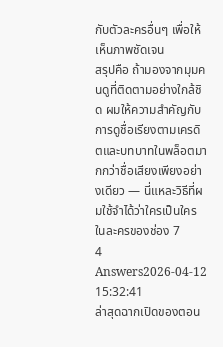กับตัวละครอื่นๆ เพื่อให้เห็นภาพชัดเจน
สรุปคือ ถ้ามองจากมุมคนดูที่ติดตามอย่างใกล้ชิด ผมให้ความสำคัญกับการดูชื่อเรียงตามเครดิตและบทบาทในพล็อตมากกว่าชื่อเสียงเพียงอย่างเดียว — นี่แหละวิธีที่ผมใช้จำได้ว่าใครเป็นใครในละครของช่อง 7
4 Answers2026-04-12 15:32:41
ล่าสุดฉากเปิดของตอน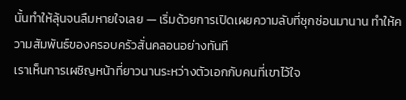นั้นทำให้ลุ้นจนลืมหายใจเลย — เริ่มด้วยการเปิดเผยความลับที่ซุกซ่อนมานาน ทำให้ความสัมพันธ์ของครอบครัวสั่นคลอนอย่างทันที
เราเห็นการเผชิญหน้าที่ยาวนานระหว่างตัวเอกกับคนที่เขาไว้ใจ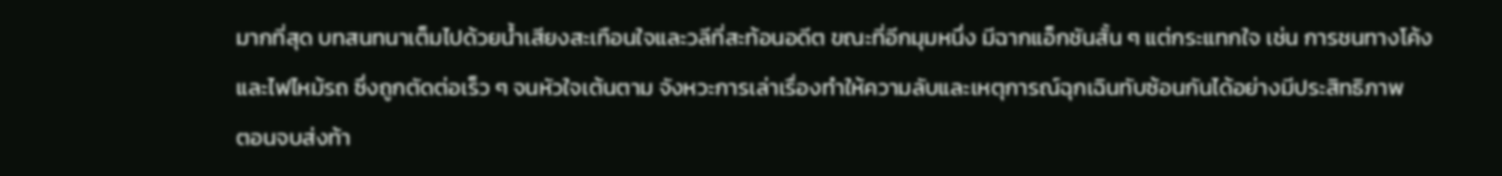มากที่สุด บทสนทนาเต็มไปด้วยน้ำเสียงสะเทือนใจและวลีที่สะท้อนอดีต ขณะที่อีกมุมหนึ่ง มีฉากแอ็กชันสั้น ๆ แต่กระแทกใจ เช่น การชนทางโค้งและไฟไหม้รถ ซึ่งถูกตัดต่อเร็ว ๆ จนหัวใจเต้นตาม จังหวะการเล่าเรื่องทำให้ความลับและเหตุการณ์ฉุกเฉินทับซ้อนกันได้อย่างมีประสิทธิภาพ
ตอนจบส่งท้า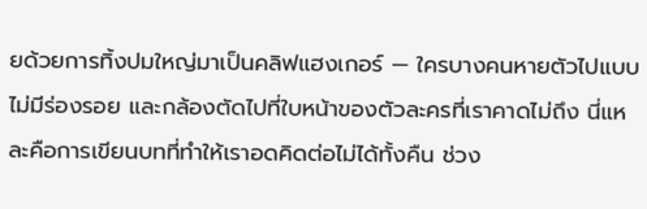ยด้วยการทิ้งปมใหญ่มาเป็นคลิฟแฮงเกอร์ — ใครบางคนหายตัวไปแบบไม่มีร่องรอย และกล้องตัดไปที่ใบหน้าของตัวละครที่เราคาดไม่ถึง นี่แหละคือการเขียนบทที่ทำให้เราอดคิดต่อไม่ได้ทั้งคืน ช่วง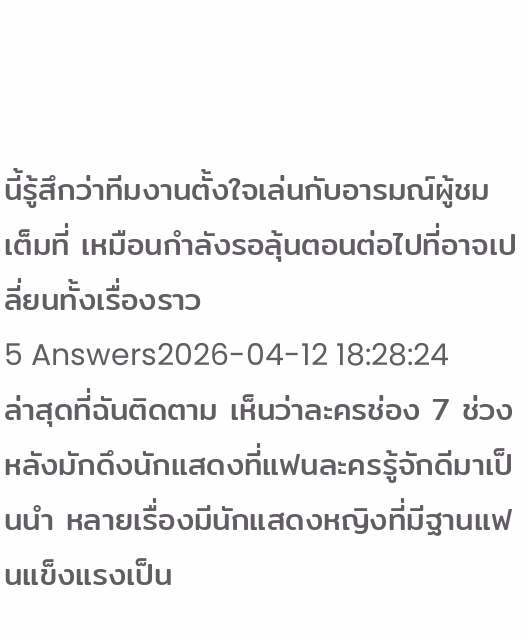นี้รู้สึกว่าทีมงานตั้งใจเล่นกับอารมณ์ผู้ชมเต็มที่ เหมือนกำลังรอลุ้นตอนต่อไปที่อาจเปลี่ยนทั้งเรื่องราว
5 Answers2026-04-12 18:28:24
ล่าสุดที่ฉันติดตาม เห็นว่าละครช่อง 7 ช่วงหลังมักดึงนักแสดงที่แฟนละครรู้จักดีมาเป็นนำ หลายเรื่องมีนักแสดงหญิงที่มีฐานแฟนแข็งแรงเป็น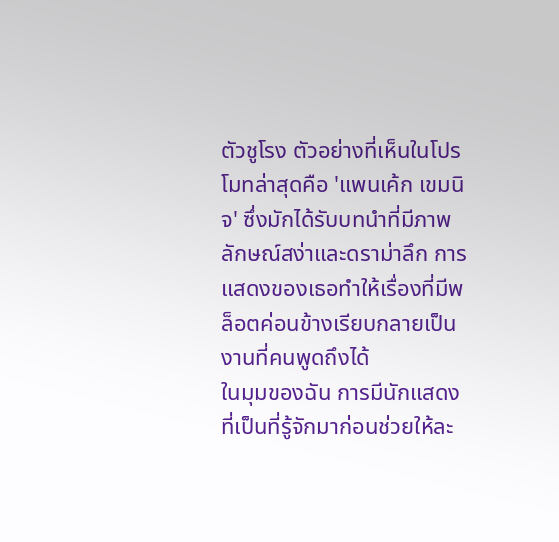ตัวชูโรง ตัวอย่างที่เห็นในโปรโมทล่าสุดคือ 'แพนเค้ก เขมนิจ' ซึ่งมักได้รับบทนำที่มีภาพลักษณ์สง่าและดราม่าลึก การแสดงของเธอทำให้เรื่องที่มีพล็อตค่อนข้างเรียบกลายเป็นงานที่คนพูดถึงได้
ในมุมของฉัน การมีนักแสดงที่เป็นที่รู้จักมาก่อนช่วยให้ละ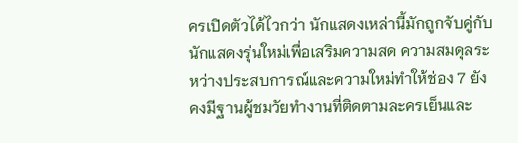ครเปิดตัวได้ไวกว่า นักแสดงเหล่านี้มักถูกจับคู่กับนักแสดงรุ่นใหม่เพื่อเสริมความสด ความสมดุลระหว่างประสบการณ์และความใหม่ทำให้ช่อง 7 ยังคงมีฐานผู้ชมวัยทำงานที่ติดตามละครเย็นและ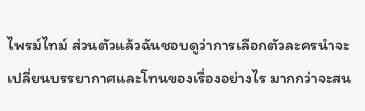ไพรม์ไทม์ ส่วนตัวแล้วฉันชอบดูว่าการเลือกตัวละครนำจะเปลี่ยนบรรยากาศและโทนของเรื่องอย่างไร มากกว่าจะสน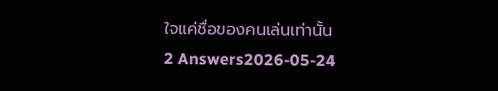ใจแค่ชื่อของคนเล่นเท่านั้น
2 Answers2026-05-24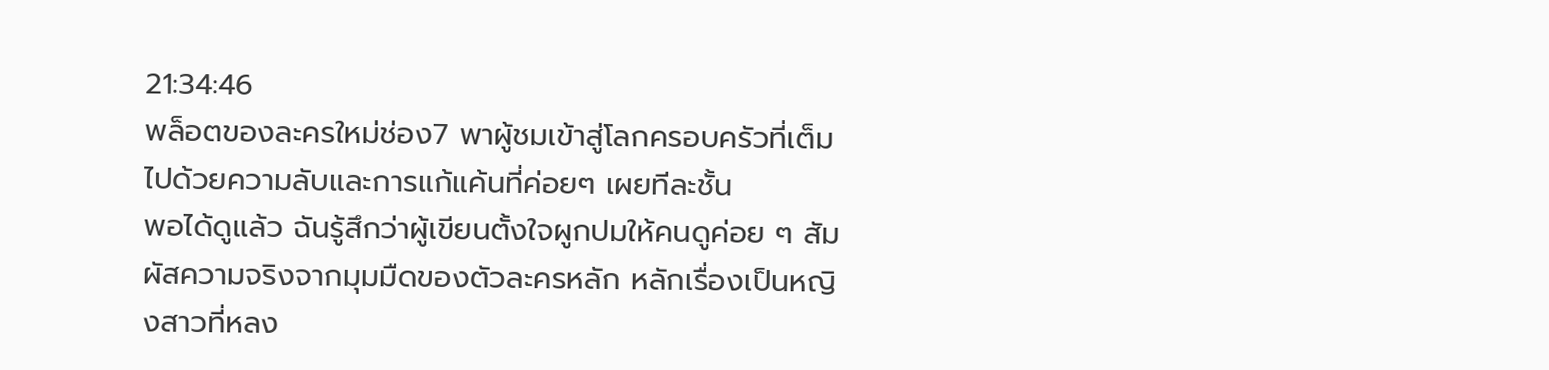21:34:46
พล็อตของละครใหม่ช่อง7 พาผู้ชมเข้าสู่โลกครอบครัวที่เต็มไปด้วยความลับและการแก้แค้นที่ค่อยๆ เผยทีละชั้น
พอได้ดูแล้ว ฉันรู้สึกว่าผู้เขียนตั้งใจผูกปมให้คนดูค่อย ๆ สัมผัสความจริงจากมุมมืดของตัวละครหลัก หลักเรื่องเป็นหญิงสาวที่หลง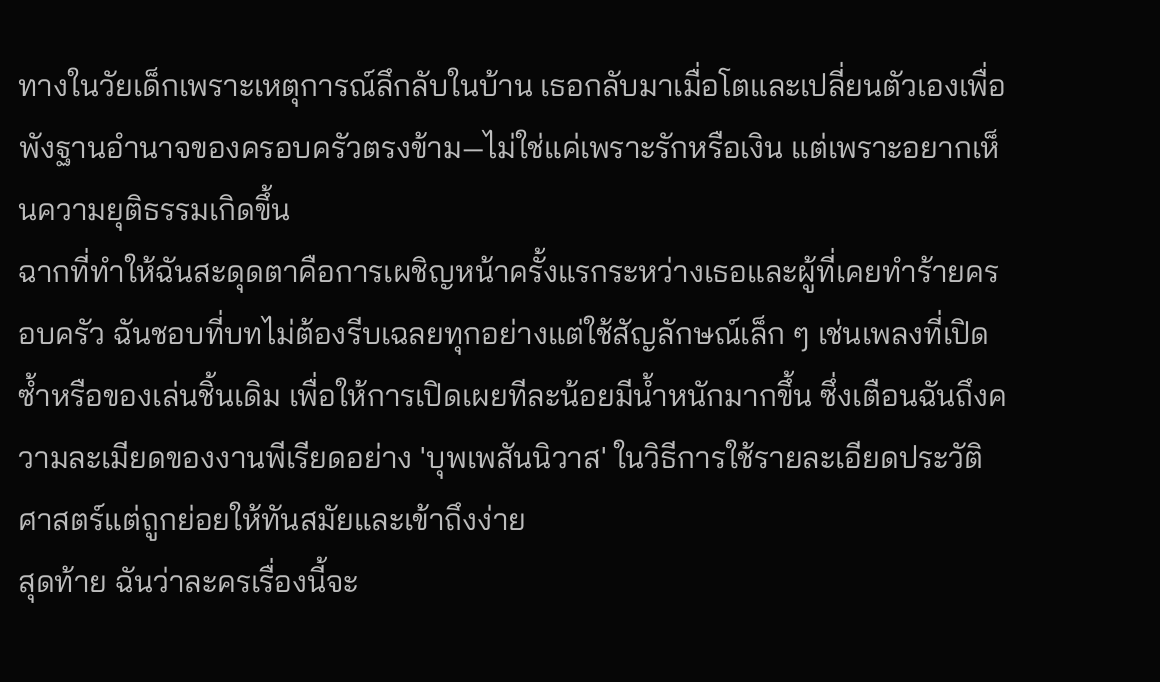ทางในวัยเด็กเพราะเหตุการณ์ลึกลับในบ้าน เธอกลับมาเมื่อโตและเปลี่ยนตัวเองเพื่อพังฐานอำนาจของครอบครัวตรงข้าม—ไม่ใช่แค่เพราะรักหรือเงิน แต่เพราะอยากเห็นความยุติธรรมเกิดขึ้น
ฉากที่ทำให้ฉันสะดุดตาคือการเผชิญหน้าครั้งแรกระหว่างเธอและผู้ที่เคยทำร้ายครอบครัว ฉันชอบที่บทไม่ต้องรีบเฉลยทุกอย่างแต่ใช้สัญลักษณ์เล็ก ๆ เช่นเพลงที่เปิดซ้ำหรือของเล่นชิ้นเดิม เพื่อให้การเปิดเผยทีละน้อยมีน้ำหนักมากขึ้น ซึ่งเตือนฉันถึงความละเมียดของงานพีเรียดอย่าง 'บุพเพสันนิวาส' ในวิธีการใช้รายละเอียดประวัติศาสตร์แต่ถูกย่อยให้ทันสมัยและเข้าถึงง่าย
สุดท้าย ฉันว่าละครเรื่องนี้จะ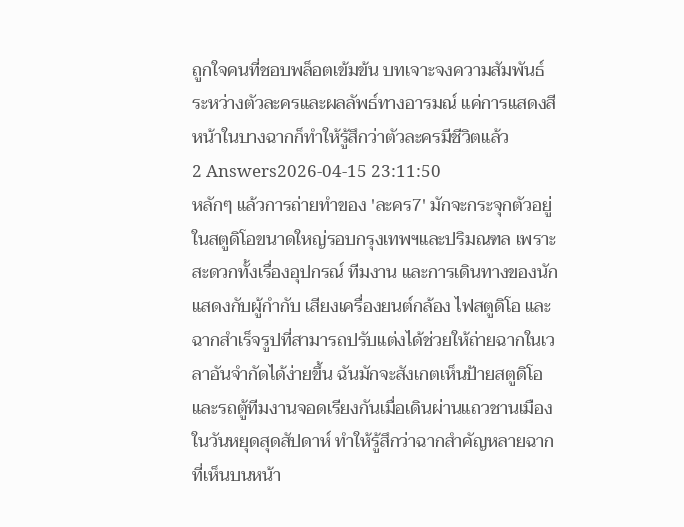ถูกใจคนที่ชอบพล็อตเข้มข้น บทเจาะจงความสัมพันธ์ระหว่างตัวละครและผลลัพธ์ทางอารมณ์ แค่การแสดงสีหน้าในบางฉากก็ทำให้รู้สึกว่าตัวละครมีชีวิตแล้ว
2 Answers2026-04-15 23:11:50
หลักๆ แล้วการถ่ายทำของ 'ละคร7' มักจะกระจุกตัวอยู่ในสตูดิโอขนาดใหญ่รอบกรุงเทพฯและปริมณฑล เพราะสะดวกทั้งเรื่องอุปกรณ์ ทีมงาน และการเดินทางของนักแสดงกับผู้กำกับ เสียงเครื่องยนต์กล้อง ไฟสตูดิโอ และฉากสำเร็จรูปที่สามารถปรับแต่งได้ช่วยให้ถ่ายฉากในเวลาอันจำกัดได้ง่ายขึ้น ฉันมักจะสังเกตเห็นป้ายสตูดิโอและรถตู้ทีมงานจอดเรียงกันเมื่อเดินผ่านแถวชานเมืองในวันหยุดสุดสัปดาห์ ทำให้รู้สึกว่าฉากสำคัญหลายฉากที่เห็นบนหน้า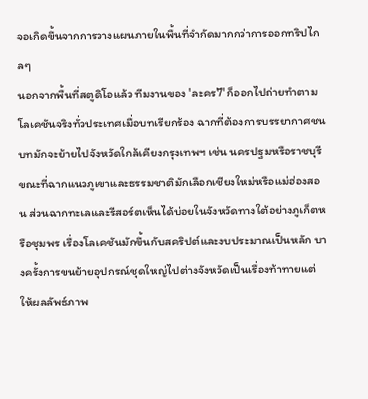จอเกิดขึ้นจากการวางแผนภายในพื้นที่จำกัดมากกว่าการออกทริปไกลๆ
นอกจากพื้นที่สตูดิโอแล้ว ทีมงานของ 'ละคร7' ก็ออกไปถ่ายทำตามโลเคชันจริงทั่วประเทศเมื่อบทเรียกร้อง ฉากที่ต้องการบรรยากาศชนบทมักจะย้ายไปจังหวัดใกล้เคียงกรุงเทพฯ เช่น นครปฐมหรือราชบุรี ขณะที่ฉากแนวภูเขาและธรรมชาติมักเลือกเชียงใหม่หรือแม่ฮ่องสอน ส่วนฉากทะเลและรีสอร์ตเห็นได้บ่อยในจังหวัดทางใต้อย่างภูเก็ตหรือชุมพร เรื่องโลเคชันมักขึ้นกับสคริปต์และงบประมาณเป็นหลัก บางครั้งการขนย้ายอุปกรณ์ชุดใหญ่ไปต่างจังหวัดเป็นเรื่องท้าทายแต่ให้ผลลัพธ์ภาพ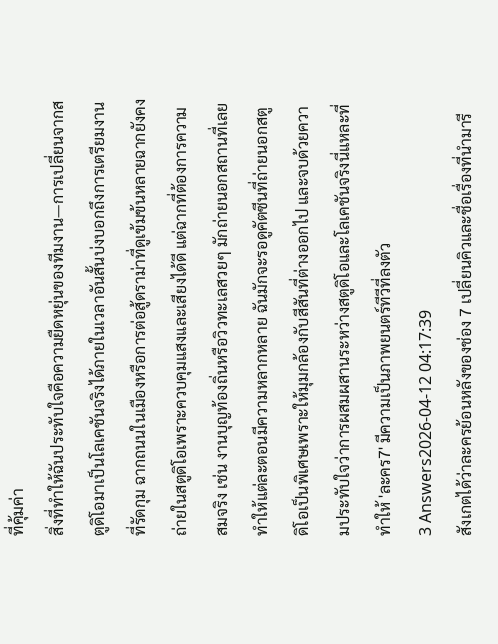ที่คุ้มค่า
สิ่งที่ทำให้ฉันประทับใจคือความยืดหยุ่นของทีมงาน—การเปลี่ยนจากสตูดิโอมาเป็นโลเคชันจริงได้ภายในเวลาอันสั้นบ่งบอกถึงการเตรียมงานที่รัดกุม ฉากถนนในเมืองหรือการต่อสู้ดราม่าที่ดูเข้มข้นหลายฉากยังคงถ่ายในสตูดิโอเพราะควบคุมแสงและเสียงได้ดี แต่ฉากที่ต้องการความสมจริง เช่น งานบุญท้องถิ่นหรือวิวทะเลสวยๆ มักถ่ายนอกสถานที่เลย ทำให้แต่ละตอนมีความหลากหลาย ฉันมักจะรอดูคัตซีนที่ถ่ายนอกสตูดิโอเป็นพิเศษเพราะให้มุมกล้องกับสีสันที่ต่างออกไป และจบด้วยความประทับใจว่าการผสมผสานระหว่างสตูดิโอและโลเคชันจริงนี่แหละที่ทำให้ 'ละคร7' มีความเป็นภาพยนตร์ทีวีที่ลงตัว
3 Answers2026-04-12 04:17:39
สังเกตได้ว่าละครย้อนหลังของช่อง 7 เปลี่ยนคิวและชื่อเรื่องที่นำมารี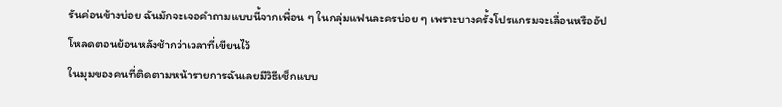รันค่อนข้างบ่อย ฉันมักจะเจอคำถามแบบนี้จากเพื่อน ๆ ในกลุ่มแฟนละครบ่อย ๆ เพราะบางครั้งโปรแกรมจะเลื่อนหรืออัปโหลดตอนย้อนหลังช้ากว่าเวลาที่เขียนไว้
ในมุมของคนที่ติดตามหน้ารายการฉันเลยมีวิธีเช็กแบบ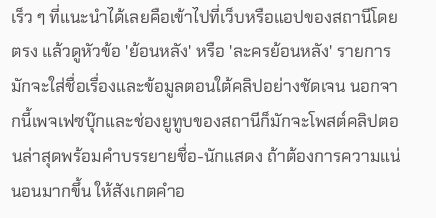เร็ว ๆ ที่แนะนำได้เลยคือเข้าไปที่เว็บหรือแอปของสถานีโดยตรง แล้วดูหัวข้อ 'ย้อนหลัง' หรือ 'ละครย้อนหลัง' รายการมักจะใส่ชื่อเรื่องและข้อมูลตอนใต้คลิปอย่างชัดเจน นอกจากนี้เพจเฟซบุ๊กและช่องยูทูบของสถานีก็มักจะโพสต์คลิปตอนล่าสุดพร้อมคำบรรยายชื่อ-นักแสดง ถ้าต้องการความแน่นอนมากขึ้น ให้สังเกตคำอ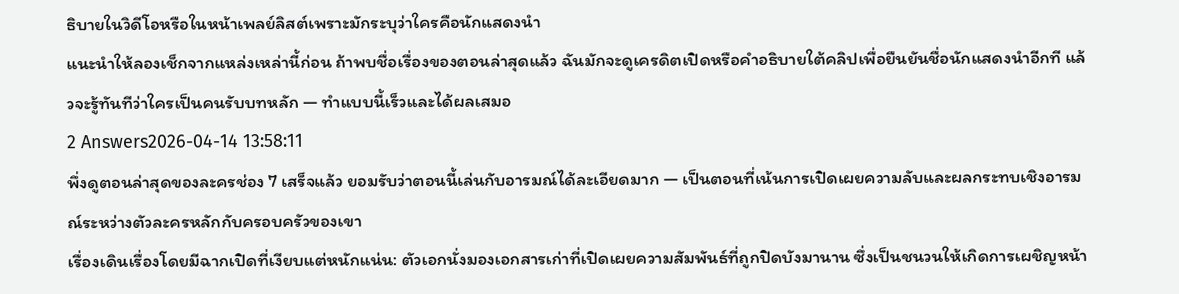ธิบายในวิดีโอหรือในหน้าเพลย์ลิสต์เพราะมักระบุว่าใครคือนักแสดงนำ
แนะนำให้ลองเช็กจากแหล่งเหล่านี้ก่อน ถ้าพบชื่อเรื่องของตอนล่าสุดแล้ว ฉันมักจะดูเครดิตเปิดหรือคำอธิบายใต้คลิปเพื่อยืนยันชื่อนักแสดงนำอีกที แล้วจะรู้ทันทีว่าใครเป็นคนรับบทหลัก — ทำแบบนี้เร็วและได้ผลเสมอ
2 Answers2026-04-14 13:58:11
พึ่งดูตอนล่าสุดของละครช่อง 7 เสร็จแล้ว ยอมรับว่าตอนนี้เล่นกับอารมณ์ได้ละเอียดมาก — เป็นตอนที่เน้นการเปิดเผยความลับและผลกระทบเชิงอารมณ์ระหว่างตัวละครหลักกับครอบครัวของเขา
เรื่องเดินเรื่องโดยมีฉากเปิดที่เงียบแต่หนักแน่น: ตัวเอกนั่งมองเอกสารเก่าที่เปิดเผยความสัมพันธ์ที่ถูกปิดบังมานาน ซึ่งเป็นชนวนให้เกิดการเผชิญหน้า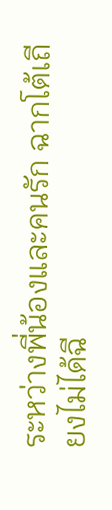ระหว่างพี่น้องและคนรัก ฉากโต้เถียงไม่ได้ฉี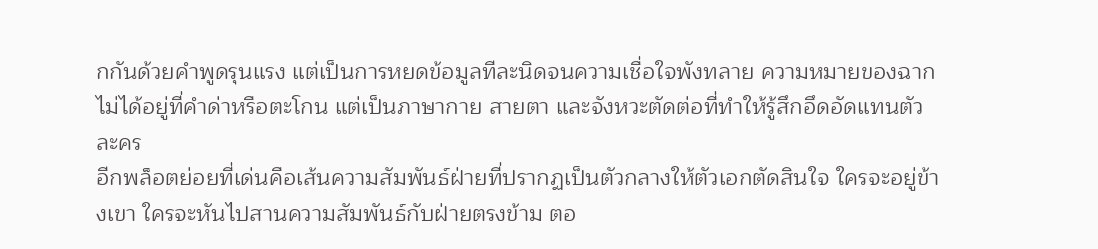กกันด้วยคำพูดรุนแรง แต่เป็นการหยดข้อมูลทีละนิดจนความเชื่อใจพังทลาย ความหมายของฉากไม่ได้อยู่ที่คำด่าหรือตะโกน แต่เป็นภาษากาย สายตา และจังหวะตัดต่อที่ทำให้รู้สึกอึดอัดแทนตัวละคร
อีกพล็อตย่อยที่เด่นคือเส้นความสัมพันธ์ฝ่ายที่ปรากฏเป็นตัวกลางให้ตัวเอกตัดสินใจ ใครจะอยู่ข้างเขา ใครจะหันไปสานความสัมพันธ์กับฝ่ายตรงข้าม ตอ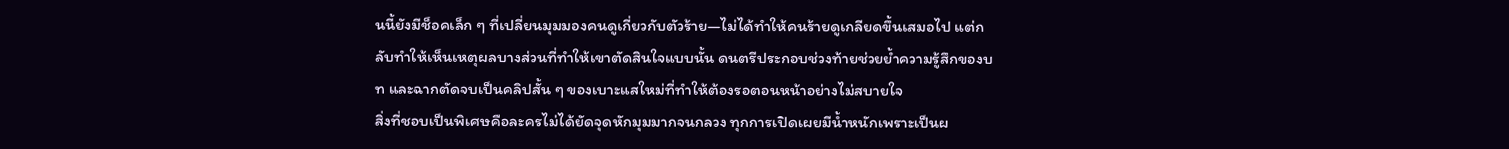นนี้ยังมีช็อคเล็ก ๆ ที่เปลี่ยนมุมมองคนดูเกี่ยวกับตัวร้าย—ไม่ได้ทำให้คนร้ายดูเกลียดขึ้นเสมอไป แต่กลับทำให้เห็นเหตุผลบางส่วนที่ทำให้เขาตัดสินใจแบบนั้น ดนตรีประกอบช่วงท้ายช่วยย้ำความรู้สึกของบท และฉากตัดจบเป็นคลิปสั้น ๆ ของเบาะแสใหม่ที่ทำให้ต้องรอตอนหน้าอย่างไม่สบายใจ
สิ่งที่ชอบเป็นพิเศษคือละครไม่ได้ยัดจุดหักมุมมากจนกลวง ทุกการเปิดเผยมีน้ำหนักเพราะเป็นผ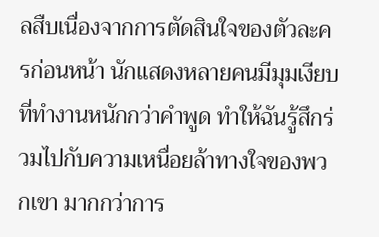ลสืบเนื่องจากการตัดสินใจของตัวละครก่อนหน้า นักแสดงหลายคนมีมุมเงียบที่ทำงานหนักกว่าคำพูด ทำให้ฉันรู้สึกร่วมไปกับความเหนื่อยล้าทางใจของพวกเขา มากกว่าการ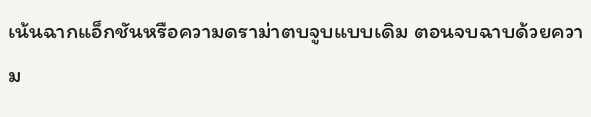เน้นฉากแอ็กชันหรือความดราม่าตบจูบแบบเดิม ตอนจบฉาบด้วยความ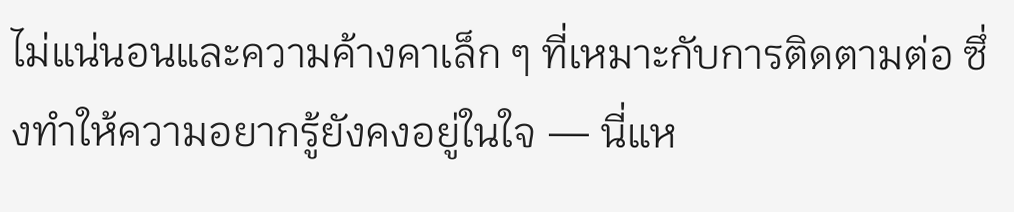ไม่แน่นอนและความค้างคาเล็ก ๆ ที่เหมาะกับการติดตามต่อ ซึ่งทำให้ความอยากรู้ยังคงอยู่ในใจ — นี่แห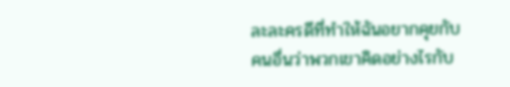ละละครดีที่ทำให้ฉันอยากคุยกับคนอื่นว่าพวกเขาคิดอย่างไรกับ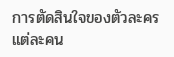การตัดสินใจของตัวละครแต่ละคน